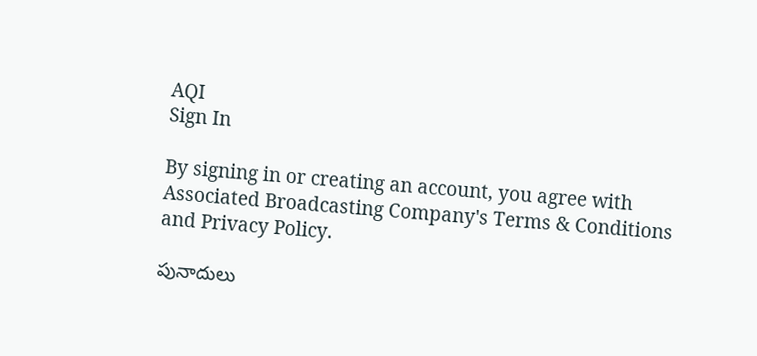AQI
Sign In

By signing in or creating an account, you agree with Associated Broadcasting Company's Terms & Conditions and Privacy Policy.

పునాదులు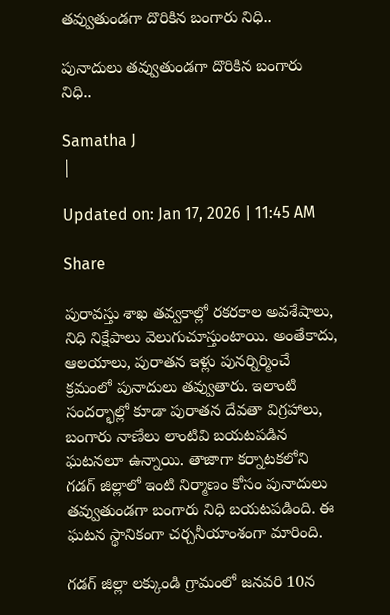తవ్వుతుండగా దొరికిన బంగారు నిధి..

పునాదులు తవ్వుతుండగా దొరికిన బంగారు నిధి..

Samatha J
|

Updated on: Jan 17, 2026 | 11:45 AM

Share

పురావస్తు శాఖ తవ్వకాల్లో రకరకాల అవశేషాలు, నిధి నిక్షేపాలు వెలుగుచూస్తుంటాయి. అంతేకాదు, ఆలయాలు, పురాతన ఇళ్లు పునర్నిర్మించే క్రమంలో పునాదులు తవ్వుతారు. ఇలాంటి సందర్భాల్లో కూడా పురాతన దేవతా విగ్రహాలు, బంగారు నాణేలు లాంటివి బయటపడిన ఘటనలూ ఉన్నాయి. తాజాగా కర్నాటకలోని గడగ్‌ జిల్లాలో ఇంటి నిర్మాణం కోసం పునాదులు తవ్వుతుండగా బంగారు నిధి బయటపడింది. ఈ ఘటన స్థానికంగా చర్చనీయాంశంగా మారింది.

గడగ్‌ జిల్లా లక్కుండి గ్రామంలో జనవరి 10న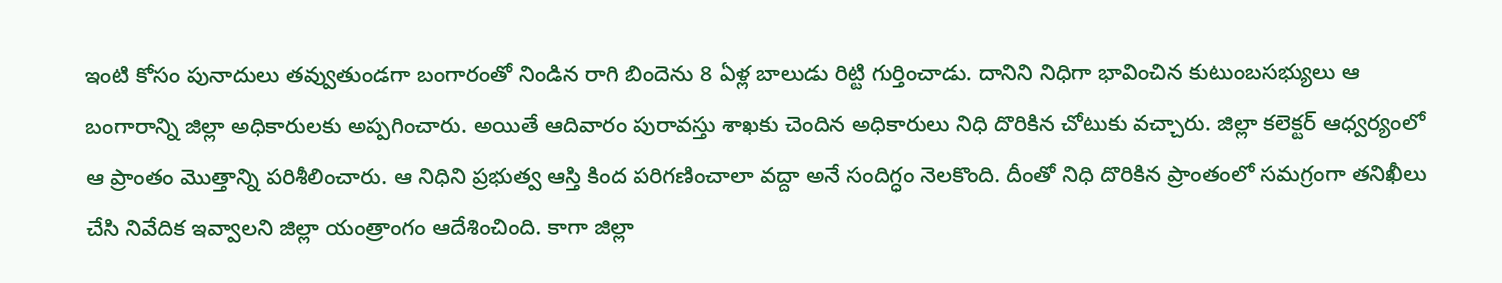ఇంటి కోసం పునాదులు తవ్వుతుండగా బంగారంతో నిండిన రాగి బిందెను 8 ఏళ్ల బాలుడు రిట్టి గుర్తించాడు. దానిని నిధిగా భావించిన కుటుంబసభ్యులు ఆ బంగారాన్ని జిల్లా అధికారులకు అప్పగించారు. అయితే ఆదివారం పురావస్తు శాఖకు చెందిన అధికారులు నిధి దొరికిన చోటుకు వచ్చారు. జిల్లా కలెక్టర్‌ ఆధ్వర్యంలో ఆ ప్రాంతం మొత్తాన్ని పరిశీలించారు. ఆ నిధిని ప్రభుత్వ ఆస్తి కింద పరిగణించాలా వద్దా అనే సందిగ్ధం నెలకొంది. దీంతో నిధి దొరికిన ప్రాంతంలో సమగ్రంగా తనిఖీలు చేసి నివేదిక ఇవ్వాలని జిల్లా యంత్రాంగం ఆదేశించింది. కాగా జిల్లా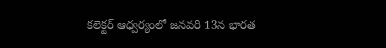కలెక్టర్‌ ఆధ్వర్యంలో జనవరి 13న భారత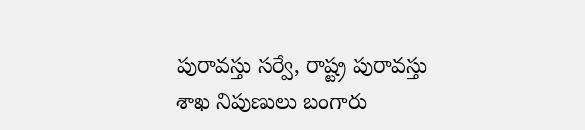పురావస్తు సర్వే, రాష్ట్ర పురావస్తు శాఖ నిపుణులు బంగారు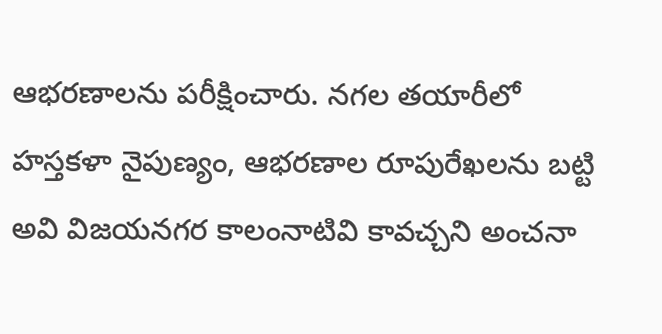ఆభరణాలను పరీక్షించారు. నగల తయారీలో హస్తకళా నైపుణ్యం, ఆభరణాల రూపురేఖలను బట్టి అవి విజయనగర కాలంనాటివి కావచ్చని అంచనా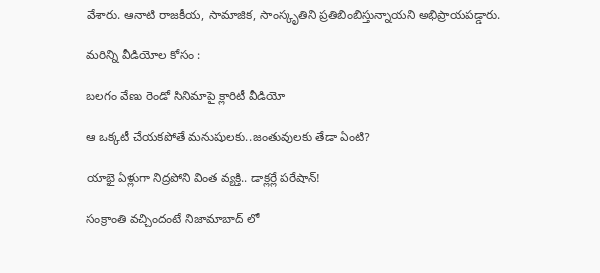వేశారు. ఆనాటి రాజకీయ, సామాజిక, సాంస్కృతిని ప్రతిబింబిస్తున్నాయని అభిప్రాయపడ్డారు.

మరిన్ని వీడియోల కోసం :

బలగం వేణు రెండో సినిమాపై క్లారిటీ వీడియో

ఆ ఒక్కటీ చేయకపోతే మనుషులకు..జంతువులకు తేడా ఏంటి?

యాభై ఏళ్లుగా నిద్రపోని వింత వ్యక్తి.. డాక్లర్లే పరేషాన్‌!

సంక్రాంతి వచ్చిందంటే నిజామాబాద్ లో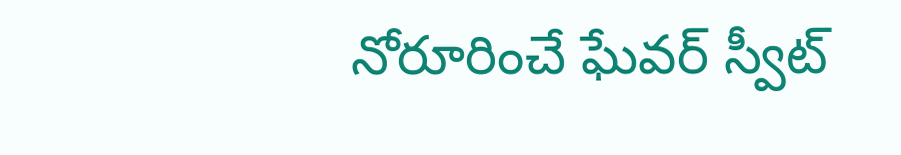నోరూరించే ఘేవర్ స్వీట్